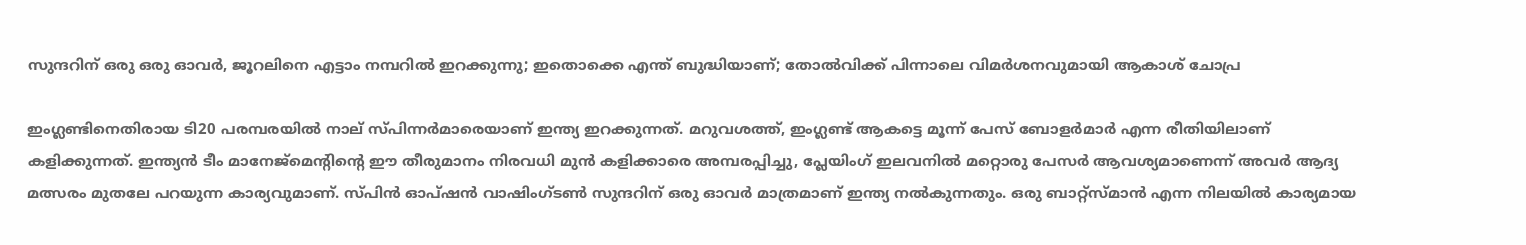സുന്ദറിന് ഒരു ഒരു ഓവർ, ജൂറലിനെ എട്ടാം നമ്പറിൽ ഇറക്കുന്നു; ഇതൊക്കെ എന്ത് ബുദ്ധിയാണ്; തോൽവിക്ക് പിന്നാലെ വിമർശനവുമായി ആകാശ് ചോപ്ര

ഇംഗ്ലണ്ടിനെതിരായ ടി20 പരമ്പരയിൽ നാല് സ്പിന്നർമാരെയാണ് ഇന്ത്യ ഇറക്കുന്നത്. മറുവശത്ത്, ഇംഗ്ലണ്ട് ആകട്ടെ മൂന്ന് പേസ് ബോളർമാർ എന്ന രീതിയിലാണ് കളിക്കുന്നത്. ഇന്ത്യൻ ടീം മാനേജ്‌മെൻ്റിൻ്റെ ഈ തീരുമാനം നിരവധി മുൻ കളിക്കാരെ അമ്പരപ്പിച്ചു, പ്ലേയിംഗ് ഇലവനിൽ മറ്റൊരു പേസർ ആവശ്യമാണെന്ന് അവർ ആദ്യ മത്സരം മുതലേ പറയുന്ന കാര്യവുമാണ്. സ്പിൻ ഓപ്ഷൻ വാഷിംഗ്‌ടൺ സുന്ദറിന് ഒരു ഓവർ മാത്രമാണ് ഇന്ത്യ നൽകുന്നതും. ഒരു ബാറ്റ്സ്മാൻ എന്ന നിലയിൽ കാര്യമായ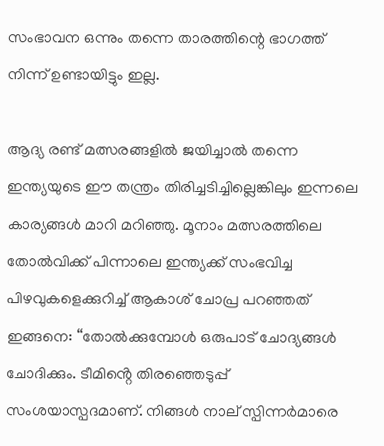സംഭാവന ഒന്നും തന്നെ താരത്തിന്റെ ഭാഗത്ത് നിന്ന് ഉണ്ടായിട്ടും ഇല്ല.

ആദ്യ രണ്ട് മത്സരങ്ങളിൽ ജയിച്ചാൽ തന്നെ ഇന്ത്യയുടെ ഈ തന്ത്രം തിരിച്ചടിച്ചില്ലെങ്കിലും ഇന്നലെ കാര്യങ്ങൾ മാറി മറിഞ്ഞു. മൂനാം മത്സരത്തിലെ തോൽവിക്ക് പിന്നാലെ ഇന്ത്യക്ക് സംഭവിച്ച പിഴവുകളെക്കുറിച്ച് ആകാശ് ചോപ്ര പറഞ്ഞത് ഇങ്ങനെ: “തോൽക്കുമ്പോൾ ഒരുപാട് ചോദ്യങ്ങൾ ചോദിക്കും. ടീമിൻ്റെ തിരഞ്ഞെടുപ്പ് സംശയാസ്പദമാണ്. നിങ്ങൾ നാല് സ്പിന്നർമാരെ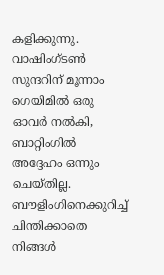കളിക്കുന്നു. വാഷിംഗ്ടൺ സുന്ദറിന് മൂന്നാം ഗെയിമിൽ ഒരു ഓവർ നൽകി, ബാറ്റിംഗിൽ അദ്ദേഹം ഒന്നും ചെയ്തില്ല. ബൗളിംഗിനെക്കുറിച്ച് ചിന്തിക്കാതെ നിങ്ങൾ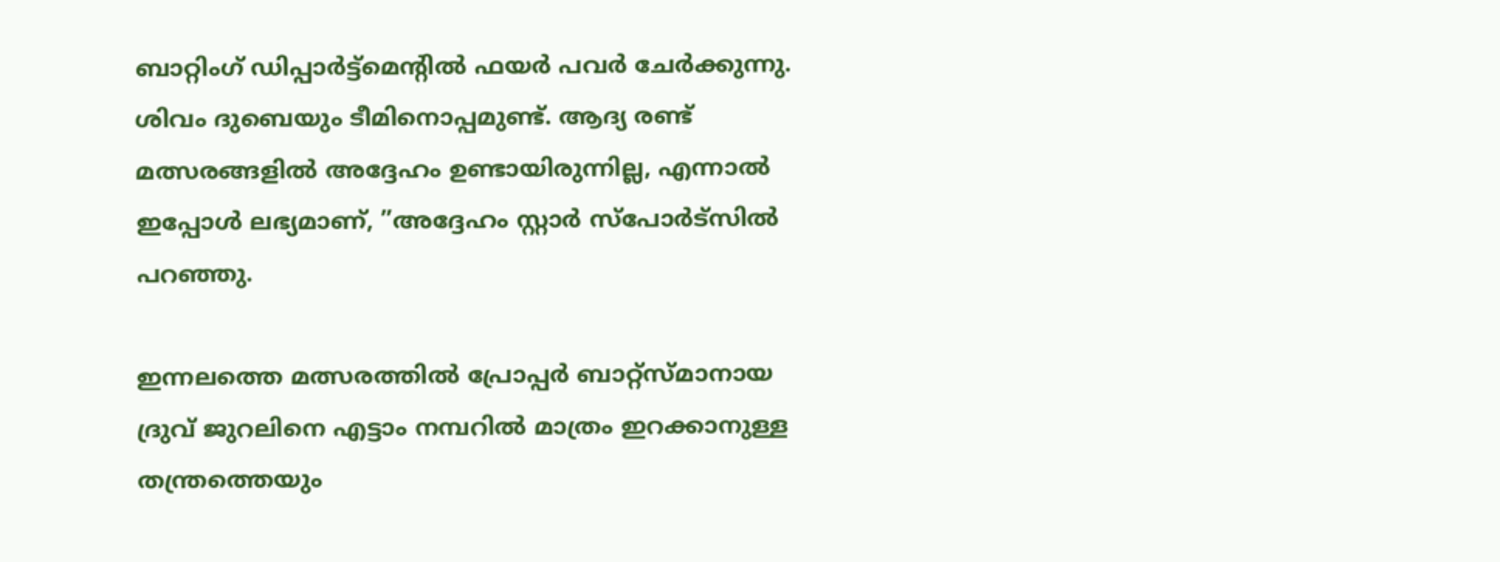ബാറ്റിംഗ് ഡിപ്പാർട്ട്‌മെൻ്റിൽ ഫയർ പവർ ചേർക്കുന്നു. ശിവം ദുബെയും ടീമിനൊപ്പമുണ്ട്. ആദ്യ രണ്ട് മത്സരങ്ങളിൽ അദ്ദേഹം ഉണ്ടായിരുന്നില്ല, എന്നാൽ ഇപ്പോൾ ലഭ്യമാണ്, ”അദ്ദേഹം സ്റ്റാർ സ്പോർട്സിൽ പറഞ്ഞു.

ഇന്നലത്തെ മത്സരത്തിൽ പ്രോപ്പർ ബാറ്റ്‌സ്മാനായ ദ്രുവ് ജുറലിനെ എട്ടാം നമ്പറിൽ മാത്രം ഇറക്കാനുള്ള തന്ത്രത്തെയും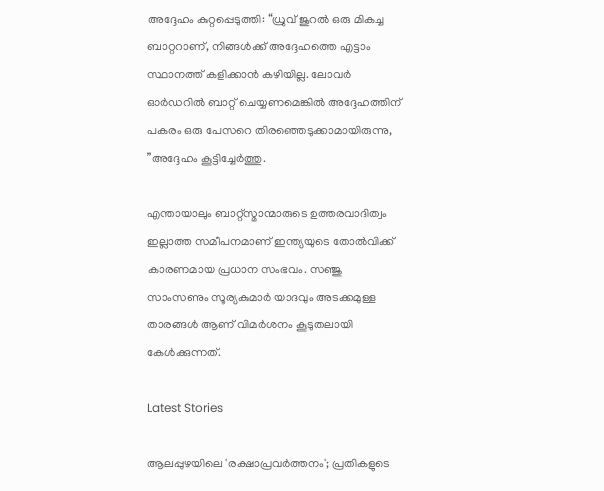അദ്ദേഹം കുറ്റപ്പെടുത്തി: “ധ്രുവ് ജുറൽ ഒരു മികച്ച ബാറ്ററാണ്, നിങ്ങൾക്ക് അദ്ദേഹത്തെ എട്ടാം സ്ഥാനത്ത് കളിക്കാൻ കഴിയില്ല. ലോവർ ഓർഡറിൽ ബാറ്റ് ചെയ്യണമെങ്കിൽ അദ്ദേഹത്തിന് പകരം ഒരു പേസറെ തിരഞ്ഞെടുക്കാമായിരുന്നു, ”അദ്ദേഹം കൂട്ടിച്ചേർത്തു.

എന്തായാലും ബാറ്റ്‌സ്മാന്മാരുടെ ഉത്തരവാദിത്വം ഇല്ലാത്ത സമീപനമാണ് ഇന്ത്യയുടെ തോൽവിക്ക് കാരണമായ പ്രധാന സംഭവം. സഞ്ജു സാംസണും സൂര്യകുമാർ യാദവും അടക്കമുള്ള താരങ്ങൾ ആണ് വിമർശനം കൂടുതലായി കേൾക്കുന്നത്.

Latest Stories

ആലപ്പുഴയിലെ 'രക്ഷാപ്രവർത്തനം'; പ്രതികളുടെ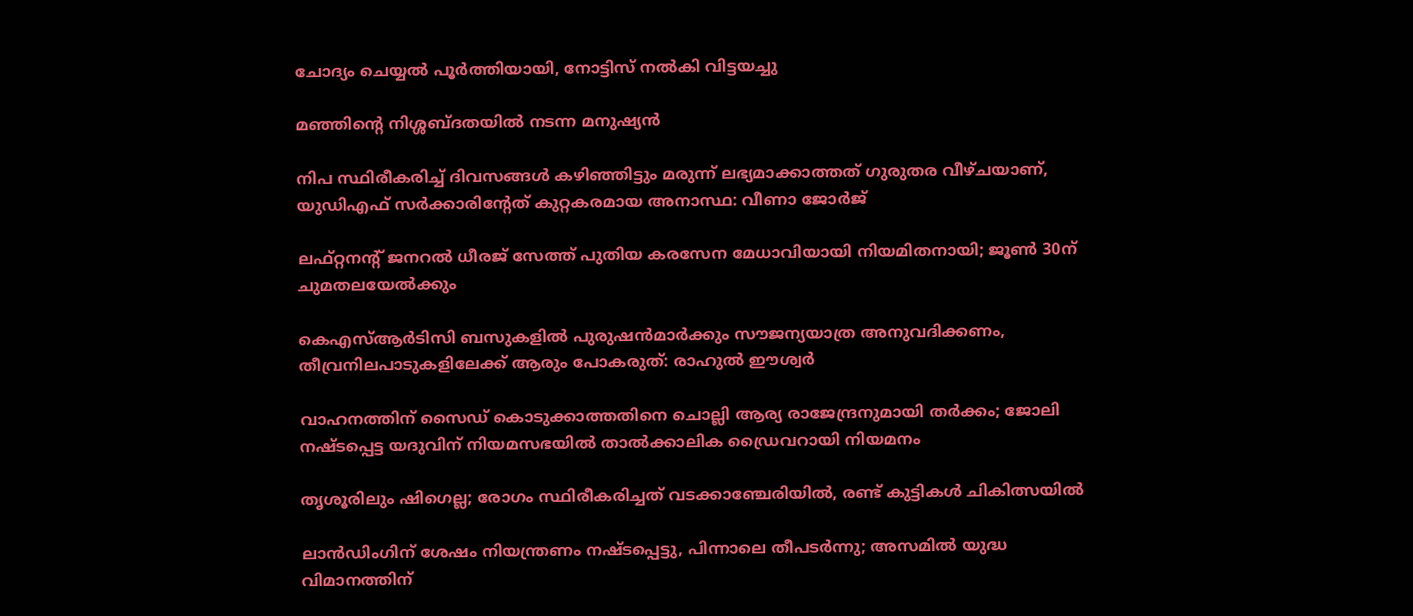ചോദ്യം ചെയ്യൽ പൂർത്തിയായി, നോട്ടിസ് നൽകി വിട്ടയച്ചു

മഞ്ഞിന്റെ നിശ്ശബ്ദതയിൽ നടന്ന മനുഷ്യൻ

നിപ സ്ഥിരീകരിച്ച് ദിവസങ്ങൾ കഴിഞ്ഞിട്ടും മരുന്ന് ലഭ്യമാക്കാത്തത് ഗുരുതര വീഴ്ചയാണ്, യുഡിഎഫ് സർക്കാരിന്റേത് കുറ്റകരമായ അനാസ്ഥ: വീണാ ജോർജ്

ലഫ്റ്റനന്റ് ജനറൽ ധീരജ് സേത്ത് പുതിയ കരസേന മേധാവിയായി നിയമിതനായി; ജൂൺ 30ന് ചുമതലയേൽക്കും

കെഎസ്ആർടിസി ബസുകളിൽ പുരുഷൻമാർക്കും സൗജന്യയാത്ര അനുവദിക്കണം, തീവ്രനിലപാടുകളിലേക്ക് ആരും പോകരുത്: രാഹുൽ ഈശ്വർ

വാഹനത്തിന് സൈഡ് കൊടുക്കാത്തതിനെ ചൊല്ലി ആര്യ രാജേന്ദ്രനുമായി തർക്കം; ജോലി നഷ്ടപ്പെട്ട യദുവിന് നിയമസഭയിൽ താൽക്കാലിക ഡ്രൈവറായി നിയമനം

തൃശൂരിലും ഷിഗെല്ല; രോഗം സ്ഥിരീകരിച്ചത് വടക്കാഞ്ചേരിയിൽ, രണ്ട് കുട്ടികൾ ചികിത്സയിൽ

ലാൻഡിംഗിന് ശേഷം നിയന്ത്രണം നഷ്ടപ്പെട്ടു, പിന്നാലെ തീപടർന്നു; അസമിൽ യുദ്ധ വിമാനത്തിന്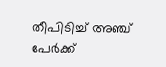തീപിടിച്ച് അഞ്ച് പേർക്ക്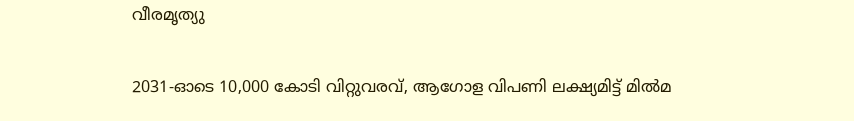വീരമൃത്യു

2031-ഓടെ 10,000 കോടി വിറ്റുവരവ്, ആഗോള വിപണി ലക്ഷ്യമിട്ട് മിൽമ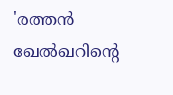'രത്തൻ ഖേൽഖറിന്റെ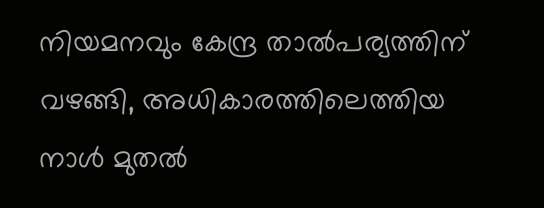നിയമനവും കേന്ദ്ര താൽപര്യത്തിന് വഴങ്ങി, അധികാരത്തിലെത്തിയ നാൾ മുതൽ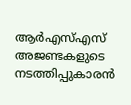ആർഎസ്എസ് അജണ്ടകളുടെ നടത്തിപ്പുകാരൻ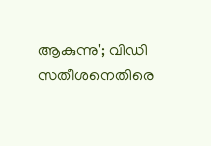ആകുന്നു'; വിഡി സതീശനെതിരെ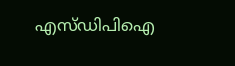എസ്ഡിപിഐ